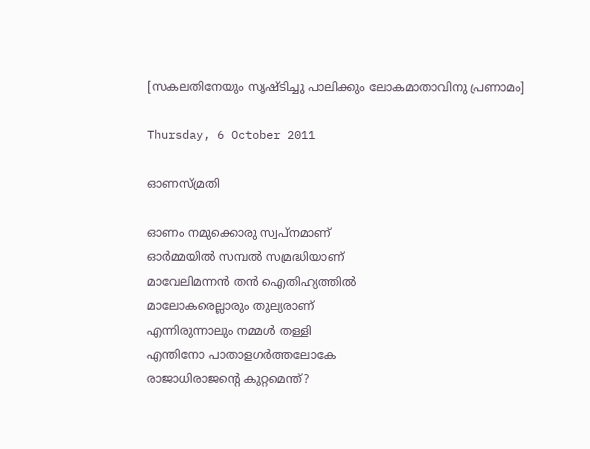[സകലതിനേയും സൃഷ്ടിച്ചു പാലിക്കും ലോകമാതാവിനു പ്രണാമം]

Thursday, 6 October 2011

ഓണസ്മ്രതി

ഓണം നമുക്കൊരു സ്വപ്നമാണ്
ഓർമ്മയിൽ സമ്പൽ സമ്രദ്ധിയാണ്
മാവേലിമന്നൻ തൻ ഐതിഹ്യത്തിൽ
മാലോകരെല്ലാരും തുല്യരാണ്
എന്നിരുന്നാലും നമ്മൾ തള്ളി
എന്തിനോ പാതാളഗർത്തലോകേ
രാജാധിരാജന്റെ കുറ്റമെന്ത്?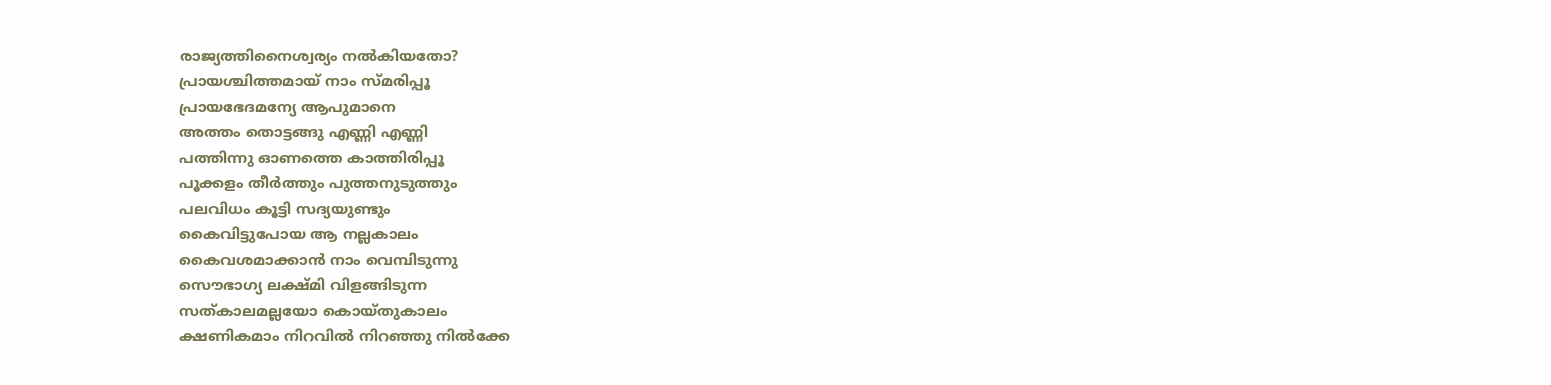രാജ്യത്തിനൈശ്വര്യം നൽകിയതോ?
പ്രായശ്ചിത്തമായ് നാം സ്മരിപ്പൂ
പ്രായഭേദമന്യേ ആപുമാനെ
അത്തം തൊട്ടങ്ങു എണ്ണി എണ്ണി
പത്തിന്നു ഓണത്തെ കാത്തിരിപ്പൂ
പൂക്കളം തീർത്തും പുത്തനുടുത്തും
പലവിധം കൂട്ടി സദ്യയുണ്ടും
കൈവിട്ടുപോയ ആ നല്ലകാലം
കൈവശമാക്കാൻ നാം വെമ്പിടുന്നു
സൌഭാഗ്യ ലക്ഷ്മി വിളങ്ങിടുന്ന
സത്കാലമല്ലയോ കൊയ്തുകാലം
ക്ഷണികമാം നിറവിൽ നിറഞ്ഞു നിൽക്കേ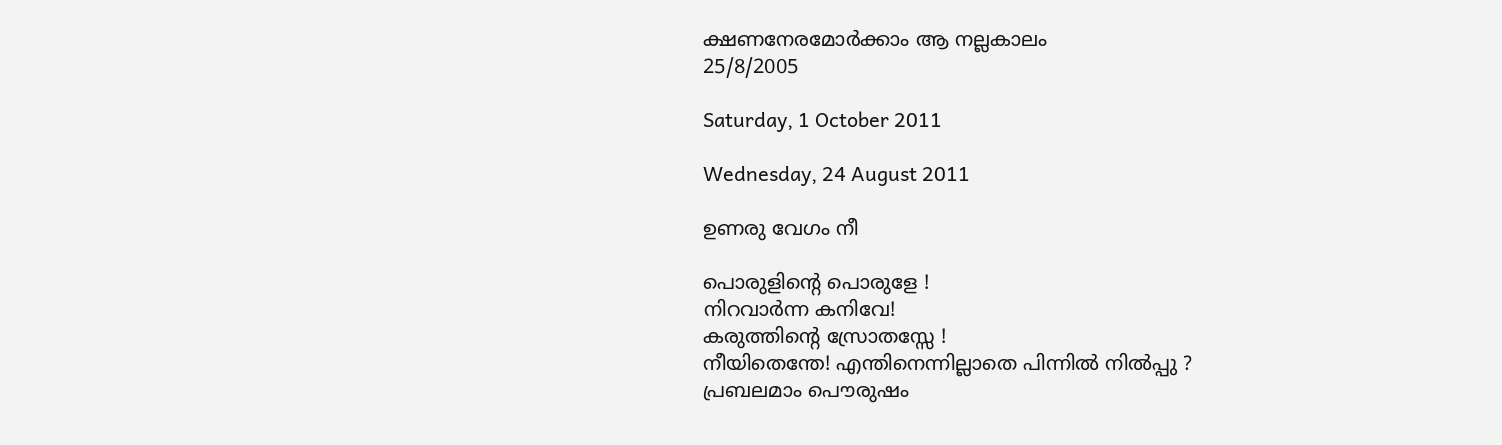ക്ഷണനേരമോർക്കാം ആ നല്ലകാലം
25/8/2005

Saturday, 1 October 2011

Wednesday, 24 August 2011

ഉണരു വേഗം നീ

പൊരുളിന്റെ പൊരുളേ !
നിറവാർന്ന കനിവേ!
കരുത്തിന്റെ സ്രോതസ്സേ !
നീയിതെന്തേ! എന്തിനെന്നില്ലാതെ പിന്നിൽ നിൽപ്പു ?
പ്രബലമാം പൌരുഷം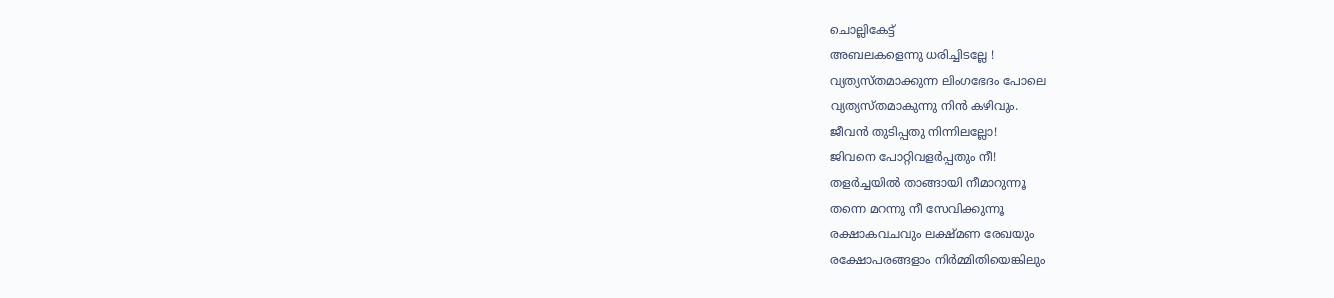ചൊല്ലികേട്ട്
അബലകളെന്നു ധരിച്ചിടല്ലേ !
വ്യത്യസ്തമാക്കുന്ന ലിംഗഭേദം പോലെ
വ്യത്യസ്തമാകുന്നു നിൻ കഴിവും.
ജീവൻ തുടിപ്പതു നിന്നിലല്ലോ!
ജിവനെ പോറ്റിവളർപ്പതും നീ!
തളർച്ചയിൽ താങ്ങായി നീമാറുന്നൂ
തന്നെ മറന്നു നീ സേവിക്കുന്നൂ
രക്ഷാകവചവും ലക്ഷ്മണ രേഖയും
രക്ഷോപരങ്ങളാം നിർമ്മിതിയെങ്കിലും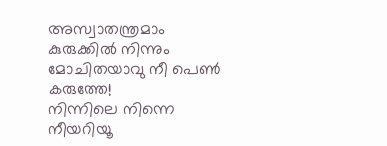അസ്വാതന്ത്രമാം കുരുക്കിൽ നിന്നും
മോചിതയാവു നീ പെൺ കരുത്തേ!
നിന്നിലെ നിന്നെ നീയറിയൂ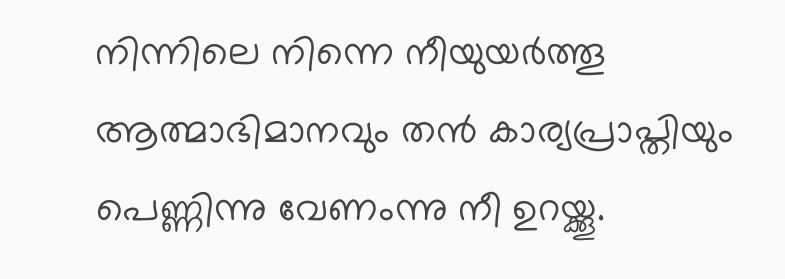നിന്നിലെ നിന്നെ നീയുയർത്തൂ
ആത്മാഭിമാനവും തൻ കാര്യപ്രാപ്തിയും
പെണ്ണിന്നു വേണംന്നു നീ ഉറയ്ക്കൂ.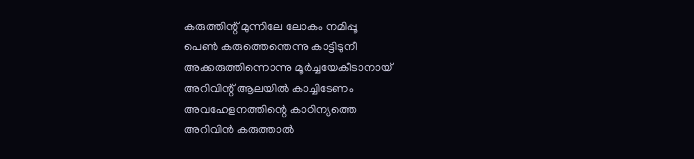കരുത്തിന്റ് മുന്നിലേ ലോകം നമിപ്പൂ
പെൺ കരുത്തെന്തെന്നു കാട്ടിടുനീ
അക്കരുത്തിന്നൊന്നു മൂർച്ചയേകീടാനായ്
അറിവിന്റ് ആലയിൽ കാച്ചിടേണം
അവഹേളനത്തിന്റെ കാഠിന്യത്തെ
അറിവിൻ കരുത്താൽ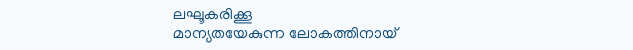ലഘൂകരിക്കൂ
മാന്യതയേകുന്ന ലോകത്തിനായ്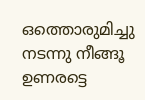ഒത്തൊരുമിച്ചു നടന്നു നീങ്ങൂ
ഉണരട്ടെ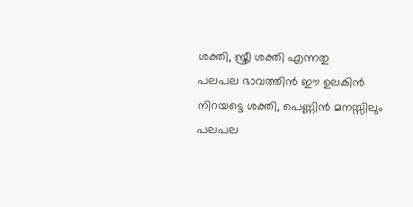ശക്തി, സ്ത്രീ ശക്തി എന്നതു
പലപല ഭാവത്തിൻ ഈ ഉലകിൻ
നിറയട്ടെ ശക്തി, പെണ്ണിൻ മനസ്സിലും
പലപല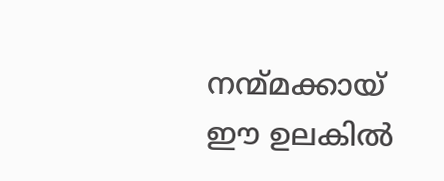നന്മ്മക്കായ് ഈ ഉലകിൽ